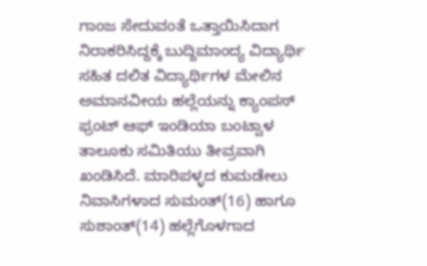ಗಾಂಜ ಸೇದುವಂತೆ ಒತ್ತಾಯಿಸಿದಾಗ ನಿರಾಕರಿಸಿದ್ದಕ್ಕೆ ಬುದ್ದಿಮಾಂದ್ಯ ವಿದ್ಯಾರ್ಥಿ ಸಹಿತ ದಲಿತ ವಿದ್ಯಾರ್ಥಿಗಳ ಮೇಲಿನ ಅಮಾನವೀಯ ಹಲ್ಲೆಯನ್ನು ಕ್ಯಾಂಪಸ್ ಫ್ರಂಟ್ ಆಫ್ ಇಂಡಿಯಾ ಬಂಟ್ವಾಳ ತಾಲೂಕು ಸಮಿತಿಯು ತೀವ್ರವಾಗಿ ಖಂಡಿಸಿದೆ. ಮಾರಿಪಳ್ಳದ ಕುಮಡೇಲು ನಿವಾಸಿಗಳಾದ ಸುಮಂತ್(16) ಹಾಗೂ ಸುಶಾಂತ್(14) ಹಲ್ಲೆಗೊಳಗಾದ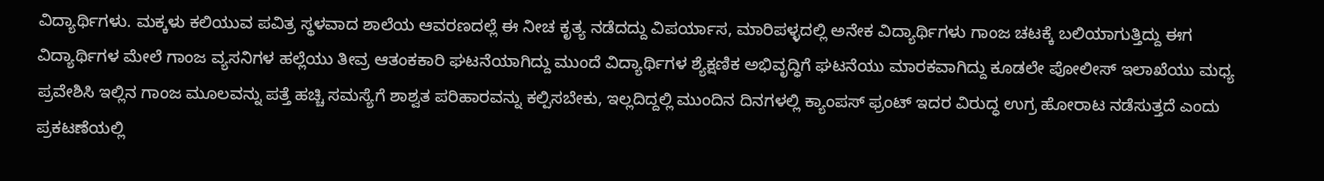ವಿದ್ಯಾರ್ಥಿಗಳು. ಮಕ್ಕಳು ಕಲಿಯುವ ಪವಿತ್ರ ಸ್ಥಳವಾದ ಶಾಲೆಯ ಆವರಣದಲ್ಲೆ ಈ ನೀಚ ಕೃತ್ಯ ನಡೆದದ್ದು ವಿಪರ್ಯಾಸ, ಮಾರಿಪಳ್ಳದಲ್ಲಿ ಅನೇಕ ವಿದ್ಯಾರ್ಥಿಗಳು ಗಾಂಜ ಚಟಕ್ಕೆ ಬಲಿಯಾಗುತ್ತಿದ್ದು ಈಗ ವಿದ್ಯಾರ್ಥಿಗಳ ಮೇಲೆ ಗಾಂಜ ವ್ಯಸನಿಗಳ ಹಲ್ಲೆಯು ತೀವ್ರ ಆತಂಕಕಾರಿ ಘಟನೆಯಾಗಿದ್ದು ಮುಂದೆ ವಿದ್ಯಾರ್ಥಿಗಳ ಶ್ಯೆಕ್ಷಣಿಕ ಅಭಿವೃದ್ಧಿಗೆ ಘಟನೆಯು ಮಾರಕವಾಗಿದ್ದು ಕೂಡಲೇ ಪೋಲೀಸ್ ಇಲಾಖೆಯು ಮಧ್ಯ ಪ್ರವೇಶಿಸಿ ಇಲ್ಲಿನ ಗಾಂಜ ಮೂಲವನ್ನು ಪತ್ತೆ ಹಚ್ಚಿ ಸಮಸ್ಯೆಗೆ ಶಾಶ್ವತ ಪರಿಹಾರವನ್ನು ಕಲ್ಪಿಸಬೇಕು, ಇಲ್ಲದಿದ್ದಲ್ಲಿ ಮುಂದಿನ ದಿನಗಳಲ್ಲಿ ಕ್ಯಾಂಪಸ್ ಫ್ರಂಟ್ ಇದರ ವಿರುದ್ಧ ಉಗ್ರ ಹೋರಾಟ ನಡೆಸುತ್ತದೆ ಎಂದು ಪ್ರಕಟಣೆಯಲ್ಲಿ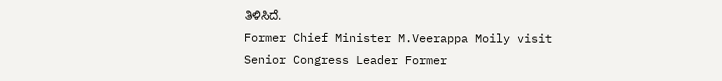ತಿಳಿಸಿದೆ.
Former Chief Minister M.Veerappa Moily visit Senior Congress Leader Former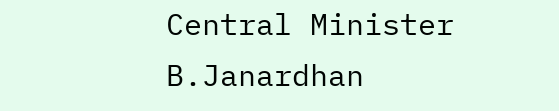Central Minister B.Janardhan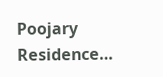Poojary Residence…